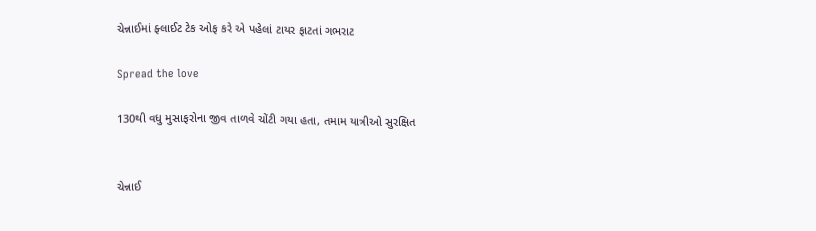ચેન્નાઈમાં ફ્લાઈટ ટેક ઓફ કરે એ પહેલાં ટાયર ફાટતાં ગભરાટ

Spread the love

130થી વધુ મુસાફરોના જીવ તાળવે ચોંટી ગયા હતા, તમામ યાત્રીઓ સુરક્ષિત


ચેન્નાઈ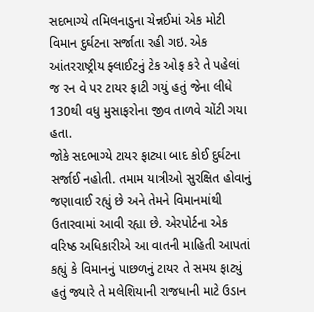સદભાગ્યે તમિલનાડુના ચેન્નઈમાં એક મોટી વિમાન દુર્ઘટના સર્જાતા રહી ગઇ. એક આંતરરાષ્ટ્રીય ફ્લાઈટનું ટેક ઓફ કરે તે પહેલાં જ રન વે પર ટાયર ફાટી ગયું હતું જેના લીધે 130થી વધુ મુસાફરોના જીવ તાળવે ચોંટી ગયા હતા.
જોકે સદભાગ્યે ટાયર ફાટ્યા બાદ કોઈ દુર્ઘટના સર્જાઈ નહોતી. તમામ યાત્રીઓ સુરક્ષિત હોવાનું જણાવાઈ રહ્યું છે અને તેમને વિમાનમાંથી ઉતારવામાં આવી રહ્યા છે. એરપોર્ટના એક વરિષ્ઠ અધિકારીએ આ વાતની માહિતી આપતાં કહ્યું કે વિમાનનું પાછળનું ટાયર તે સમય ફાટ્યું હતું જ્યારે તે મલેશિયાની રાજધાની માટે ઉડાન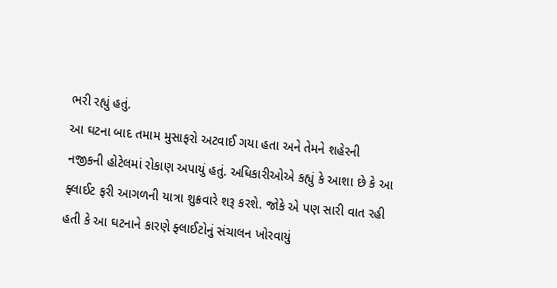ભરી રહ્યું હતું.
આ ઘટના બાદ તમામ મુસાફરો અટવાઈ ગયા હતા અને તેમને શહેરની નજીકની હોટેલમાં રોકાણ અપાયું હતું. અધિકારીઓએ કહ્યું કે આશા છે કે આ ફ્લાઈટ ફરી આગળની યાત્રા શુક્રવારે શરૂ કરશે. જોકે એ પણ સારી વાત રહી હતી કે આ ઘટનાને કારણે ફ્લાઈટોનું સંચાલન ખોરવાયું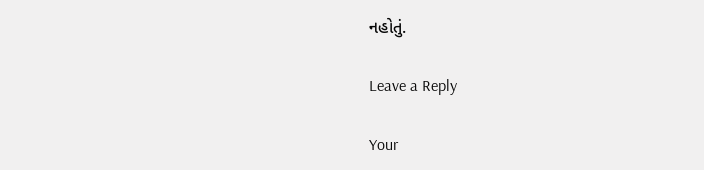નહોતું.

Leave a Reply

Your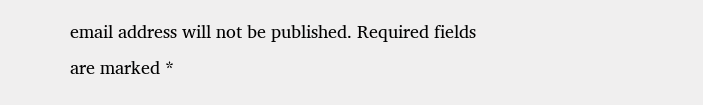email address will not be published. Required fields are marked *